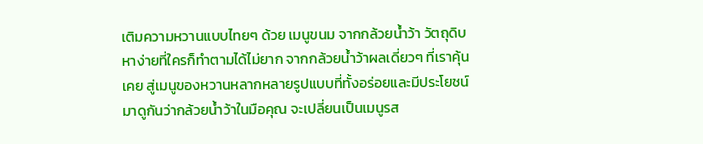เติมความหวานแบบไทยๆ ด้วย เมนูขนม จากกล้วยน้ำว้า วัตถุดิบหาง่ายที่ใครก็ทำตามได้ไม่ยาก จากกล้วยน้ำว้าผลเดี่ยวๆ ที่เราคุ้นเคย สู่เมนูของหวานหลากหลายรูปแบบที่ทั้งอร่อยและมีประโยชน์ มาดูกันว่ากล้วยน้ำว้าในมือคุณ จะเปลี่ยนเป็นเมนูรส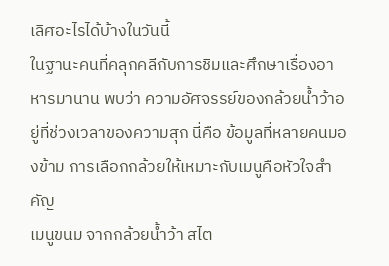เลิศอะไรได้บ้างในวันนี้
ในฐานะคนที่คลุกคลีกับการชิมและศึกษาเรื่องอาหารมานาน พบว่า ความอัศจรรย์ของกล้วยน้ำว้าอยู่ที่ช่วงเวลาของความสุก นี่คือ ข้อมูลที่หลายคนมองข้าม การเลือกกล้วยให้เหมาะกับเมนูคือหัวใจสำคัญ
เมนูขนม จากกล้วยน้ำว้า สไต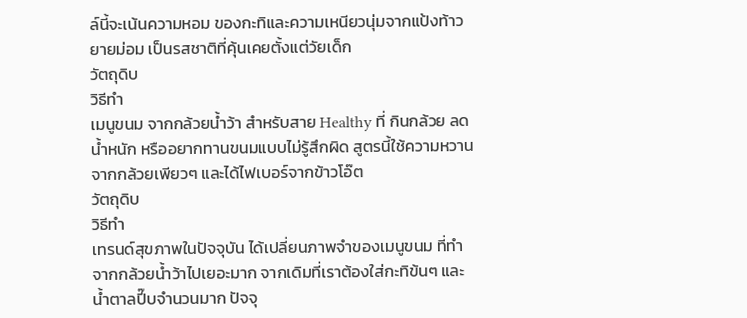ล์นี้จะเน้นความหอม ของกะทิและความเหนียวนุ่มจากแป้งท้าวยายม่อม เป็นรสชาติที่คุ้นเคยตั้งแต่วัยเด็ก
วัตถุดิบ
วิธีทำ
เมนูขนม จากกล้วยน้ำว้า สำหรับสาย Healthy ที่ กินกล้วย ลดน้ำหนัก หรืออยากทานขนมแบบไม่รู้สึกผิด สูตรนี้ใช้ความหวานจากกล้วยเพียวๆ และได้ไฟเบอร์จากข้าวโอ๊ต
วัตถุดิบ
วิธีทำ
เทรนด์สุขภาพในปัจจุบัน ได้เปลี่ยนภาพจำของเมนูขนม ที่ทำจากกล้วยน้ำว้าไปเยอะมาก จากเดิมที่เราต้องใส่กะทิข้นๆ และน้ำตาลปี๊บจำนวนมาก ปัจจุ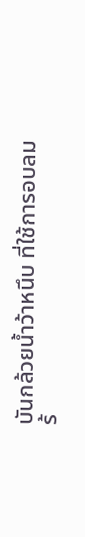บันกล้วยน้ำว้าหนึบ ที่ใช้การอบลมร้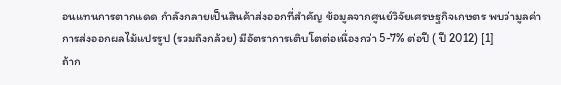อนแทนการตากแดด กำลังกลายเป็นสินค้าส่งออกที่สำคัญ ข้อมูลจากศูนย์วิจัยเศรษฐกิจเกษตร พบว่ามูลค่าการส่งออกผลไม้แปรรูป (รวมถึงกล้วย) มีอัตราการเติบโตต่อเนื่องกว่า 5-7% ต่อปี ( ปี 2012) [1]
ถ้าก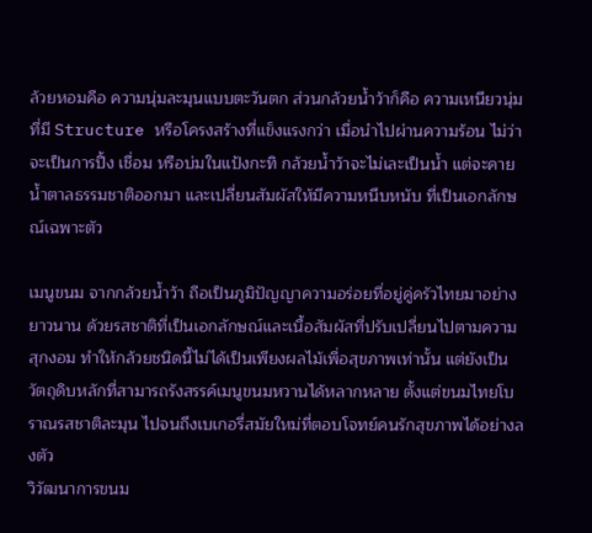ล้วยหอมคือ ความนุ่มละมุนแบบตะวันตก ส่วนกล้วยน้ำว้าก็คือ ความเหนียวนุ่มที่มี Structure หรือโครงสร้างที่แข็งแรงกว่า เมื่อนำไปผ่านความร้อน ไม่ว่าจะเป็นการปิ้ง เชื่อม หรือบ่มในแป้งกะทิ กล้วยน้ำว้าจะไม่เละเป็นน้ำ แต่จะคายน้ำตาลธรรมชาติออกมา และเปลี่ยนสัมผัสให้มีความหนึบหนับ ที่เป็นเอกลักษณ์เฉพาะตัว

เมนูขนม จากกล้วยน้ำว้า ถือเป็นภูมิปัญญาความอร่อยที่อยู่คู่ครัวไทยมาอย่างยาวนาน ด้วยรสชาติที่เป็นเอกลักษณ์และเนื้อสัมผัสที่ปรับเปลี่ยนไปตามความสุกงอม ทำให้กล้วยชนิดนี้ไม่ได้เป็นเพียงผลไม้เพื่อสุขภาพเท่านั้น แต่ยังเป็นวัตถุดิบหลักที่สามารถรังสรรค์เมนูขนมหวานได้หลากหลาย ตั้งแต่ขนมไทยโบราณรสชาติละมุน ไปจนถึงเบเกอรี่สมัยใหม่ที่ตอบโจทย์คนรักสุขภาพได้อย่างลงตัว
วิวัฒนาการขนม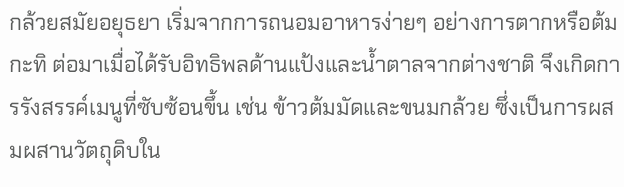กล้วยสมัยอยุธยา เริ่มจากการถนอมอาหารง่ายๆ อย่างการตากหรือต้มกะทิ ต่อมาเมื่อได้รับอิทธิพลด้านแป้งและน้ำตาลจากต่างชาติ จึงเกิดการรังสรรค์เมนูที่ซับซ้อนขึ้น เช่น ข้าวต้มมัดและขนมกล้วย ซึ่งเป็นการผสมผสานวัตถุดิบใน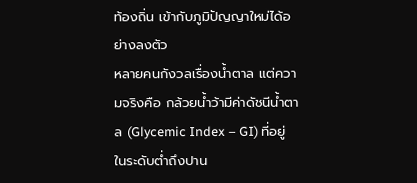ท้องถิ่น เข้ากับภูมิปัญญาใหม่ได้อย่างลงตัว
หลายคนกังวลเรื่องน้ำตาล แต่ความจริงคือ กล้วยน้ำว้ามีค่าดัชนีน้ำตาล (Glycemic Index – GI) ที่อยู่ในระดับต่ำถึงปาน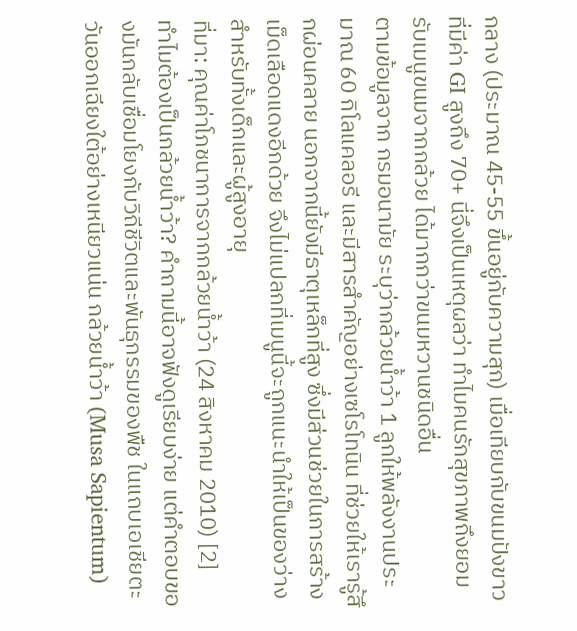กลาง (ประมาณ 45-55 ขึ้นอยู่กับความสุก) เมื่อเทียบกับขนมปังขาวที่มีค่า GI สูงถึง 70+ นี่จึงเป็นเหตุผลว่า ทำไมคนรักสุขภาพถึงยอมรับเมนูขนมจากกล้วย ได้มากกว่าขนมหวานชนิดอื่น
ตามข้อมูลจาก กรมอนามัย ระบุว่ากล้วยน้ำว้า 1 ลูกให้พลังงานประมาณ 60 กิโลแคลอรี และมีสารสำคัญอย่างเซโรโทนิน ที่ช่วยให้เรารู้สึกผ่อนคลาย นอกจากนี้ยังมีธาตุเหล็กที่สูง ซึ่งมีส่วนช่วยในการสร้างเม็ดเลือดแดงอีกด้วย จึงไม่แปลกที่เมนูนี้จะถูกแนะนำให้เป็นของว่างสำหรับทั้งเด็กและผู้สูงอายุ
ที่มา: คุณค่าโภชนาการจากกล้วยน้ำว้า (24 สิงหาคม 2010) [2]
ทำไมต้องเป็นกล้วยน้ำว้า? คำถามนี้อาจฟังดูเรียบง่าย แต่คำตอบของมันกลับเชื่อมโยงกับวิถีชีวิตและพันธุกรรมของพืช ในแถบเอเชียตะวันออกเฉียงใต้อย่างเหนียวแน่น กล้วยน้ำว้า (Musa Sapientum)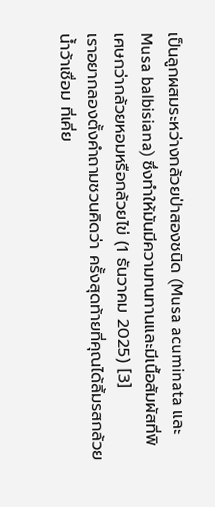เป็นลูกผสมระหว่างกล้วยป่าสองชนิด (Musa acuminata และ Musa balbisiana) ซึ่งทำให้มันมีความทนทานและมีเนื้อสัมผัสที่พิเศษกว่ากล้วยหอมหรือกล้วยไข่ (1 ธันวาคม 2025) [3]
เราอยากลองตั้งคำถามชวนคิดว่า ครั้งสุดท้ายที่คุณได้ลิ้มรสกล้วยน้ำว้าเชื่อม ที่เคี่ย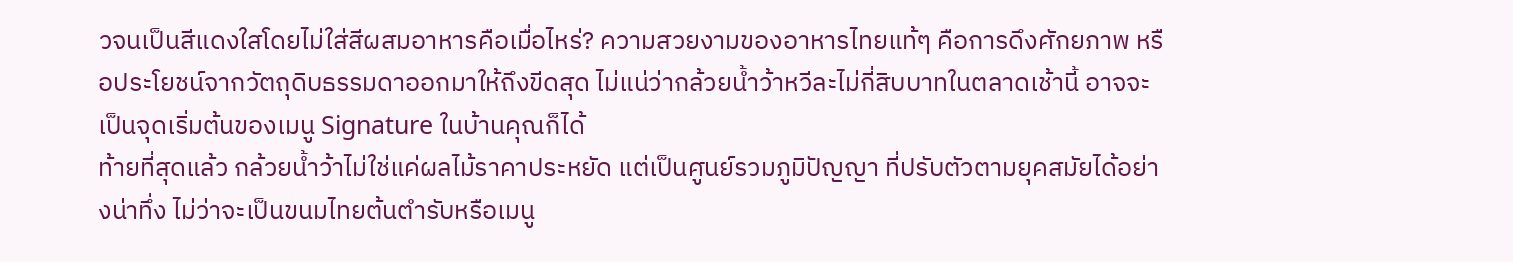วจนเป็นสีแดงใสโดยไม่ใส่สีผสมอาหารคือเมื่อไหร่? ความสวยงามของอาหารไทยแท้ๆ คือการดึงศักยภาพ หรือประโยชน์จากวัตถุดิบธรรมดาออกมาให้ถึงขีดสุด ไม่แน่ว่ากล้วยน้ำว้าหวีละไม่กี่สิบบาทในตลาดเช้านี้ อาจจะเป็นจุดเริ่มต้นของเมนู Signature ในบ้านคุณก็ได้
ท้ายที่สุดแล้ว กล้วยน้ำว้าไม่ใช่แค่ผลไม้ราคาประหยัด แต่เป็นศูนย์รวมภูมิปัญญา ที่ปรับตัวตามยุคสมัยได้อย่างน่าทึ่ง ไม่ว่าจะเป็นขนมไทยต้นตำรับหรือเมนู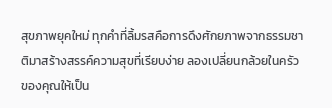สุขภาพยุคใหม่ ทุกคำที่ลิ้มรสคือการดึงศักยภาพจากธรรมชาติมาสร้างสรรค์ความสุขที่เรียบง่าย ลองเปลี่ยนกล้วยในครัวของคุณให้เป็น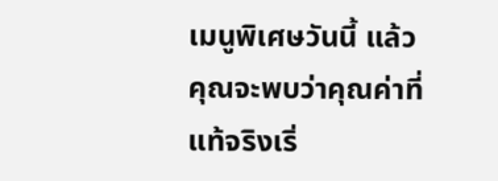เมนูพิเศษวันนี้ แล้วคุณจะพบว่าคุณค่าที่แท้จริงเริ่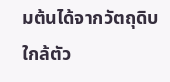มต้นได้จากวัตถุดิบใกล้ตัว